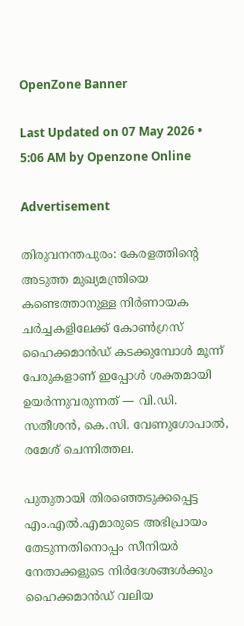OpenZone Banner

Last Updated on 07 May 2026 • 5:06 AM by Openzone Online

Advertisement

തിരുവനന്തപുരം: കേരളത്തിന്റെ അടുത്ത മുഖ്യമന്ത്രിയെ കണ്ടെത്താനുള്ള നിർണായക ചർച്ചകളിലേക്ക് കോൺഗ്രസ് ഹൈക്കമാൻഡ് കടക്കുമ്പോൾ മൂന്ന് പേരുകളാണ് ഇപ്പോൾ ശക്തമായി ഉയർന്നുവരുന്നത് — വി.ഡി. സതീശൻ, കെ.സി. വേണുഗോപാൽ, രമേശ് ചെന്നിത്തല.

പുതുതായി തിരഞ്ഞെടുക്കപ്പെട്ട എം.എൽ.എമാരുടെ അഭിപ്രായം തേടുന്നതിനൊപ്പം സീനിയർ നേതാക്കളുടെ നിർദേശങ്ങൾക്കും ഹൈക്കമാൻഡ് വലിയ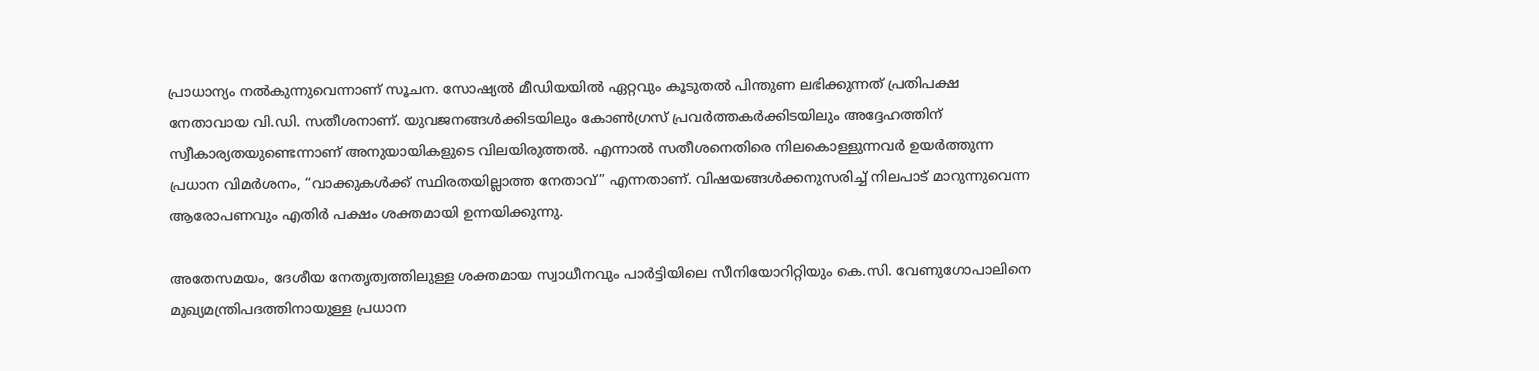പ്രാധാന്യം നൽകുന്നുവെന്നാണ് സൂചന. സോഷ്യൽ മീഡിയയിൽ ഏറ്റവും കൂടുതൽ പിന്തുണ ലഭിക്കുന്നത് പ്രതിപക്ഷ നേതാവായ വി.ഡി. സതീശനാണ്. യുവജനങ്ങൾക്കിടയിലും കോൺഗ്രസ് പ്രവർത്തകർക്കിടയിലും അദ്ദേഹത്തിന് സ്വീകാര്യതയുണ്ടെന്നാണ് അനുയായികളുടെ വിലയിരുത്തൽ. എന്നാൽ സതീശനെതിരെ നിലകൊള്ളുന്നവർ ഉയർത്തുന്ന പ്രധാന വിമർശനം, “വാക്കുകൾക്ക് സ്ഥിരതയില്ലാത്ത നേതാവ്” എന്നതാണ്. വിഷയങ്ങൾക്കനുസരിച്ച് നിലപാട് മാറുന്നുവെന്ന ആരോപണവും എതിര്‍ പക്ഷം ശക്തമായി ഉന്നയിക്കുന്നു.

അതേസമയം, ദേശീയ നേതൃത്വത്തിലുള്ള ശക്തമായ സ്വാധീനവും പാർട്ടിയിലെ സീനിയോറിറ്റിയും കെ.സി. വേണുഗോപാലിനെ മുഖ്യമന്ത്രിപദത്തിനായുള്ള പ്രധാന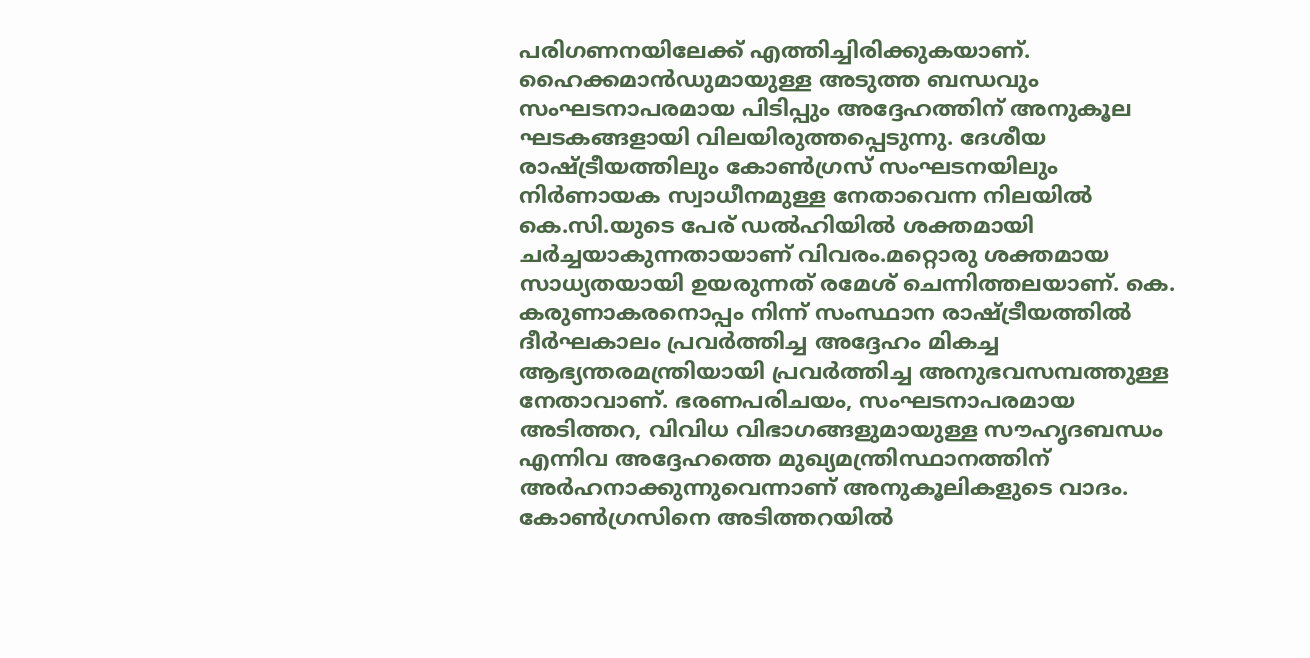പരിഗണനയിലേക്ക് എത്തിച്ചിരിക്കുകയാണ്. ഹൈക്കമാൻഡുമായുള്ള അടുത്ത ബന്ധവും സംഘടനാപരമായ പിടിപ്പും അദ്ദേഹത്തിന് അനുകൂല ഘടകങ്ങളായി വിലയിരുത്തപ്പെടുന്നു. ദേശീയ രാഷ്ട്രീയത്തിലും കോൺഗ്രസ് സംഘടനയിലും നിർണായക സ്വാധീനമുള്ള നേതാവെന്ന നിലയിൽ കെ.സി.യുടെ പേര് ഡൽഹിയിൽ ശക്തമായി ചർച്ചയാകുന്നതായാണ് വിവരം.മറ്റൊരു ശക്തമായ സാധ്യതയായി ഉയരുന്നത് രമേശ് ചെന്നിത്തലയാണ്. കെ. കരുണാകരനൊപ്പം നിന്ന് സംസ്ഥാന രാഷ്ട്രീയത്തിൽ ദീർഘകാലം പ്രവർത്തിച്ച അദ്ദേഹം മികച്ച ആഭ്യന്തരമന്ത്രിയായി പ്രവർത്തിച്ച അനുഭവസമ്പത്തുള്ള നേതാവാണ്. ഭരണപരിചയം, സംഘടനാപരമായ അടിത്തറ, വിവിധ വിഭാഗങ്ങളുമായുള്ള സൗഹൃദബന്ധം എന്നിവ അദ്ദേഹത്തെ മുഖ്യമന്ത്രിസ്ഥാനത്തിന് അർഹനാക്കുന്നുവെന്നാണ് അനുകൂലികളുടെ വാദം. കോൺഗ്രസിനെ അടിത്തറയിൽ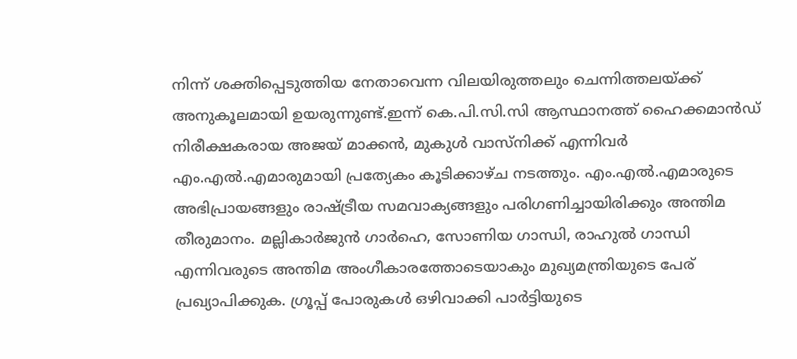നിന്ന് ശക്തിപ്പെടുത്തിയ നേതാവെന്ന വിലയിരുത്തലും ചെന്നിത്തലയ്ക്ക് അനുകൂലമായി ഉയരുന്നുണ്ട്.ഇന്ന് കെ.പി.സി.സി ആസ്ഥാനത്ത് ഹൈക്കമാൻഡ് നിരീക്ഷകരായ അജയ് മാക്കൻ, മുകുൾ വാസ്‌നിക്ക് എന്നിവർ എം.എൽ.എമാരുമായി പ്രത്യേകം കൂടിക്കാഴ്ച നടത്തും. എം.എൽ.എമാരുടെ അഭിപ്രായങ്ങളും രാഷ്ട്രീയ സമവാക്യങ്ങളും പരിഗണിച്ചായിരിക്കും അന്തിമ തീരുമാനം. മല്ലികാർജുൻ ഗാർഹെ, സോണിയ ഗാന്ധി, രാഹുൽ ഗാന്ധി എന്നിവരുടെ അന്തിമ അംഗീകാരത്തോടെയാകും മുഖ്യമന്ത്രിയുടെ പേര് പ്രഖ്യാപിക്കുക. ഗ്രൂപ്പ് പോരുകൾ ഒഴിവാക്കി പാർട്ടിയുടെ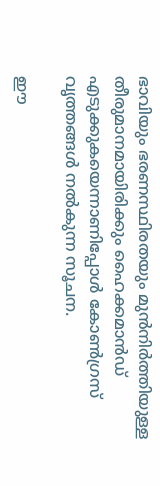ഭാവിയും ഭരണസ്ഥിരതയും മുൻനിർത്തിയുള്ള തീരുമാനമായിരിക്കും ഹൈക്കമാൻഡ് എടുക്കുകയെന്നാണിപ്പോൾ കോൺഗ്രസ് വൃത്തങ്ങൾ നൽകുന്ന സൂചന.

ഈ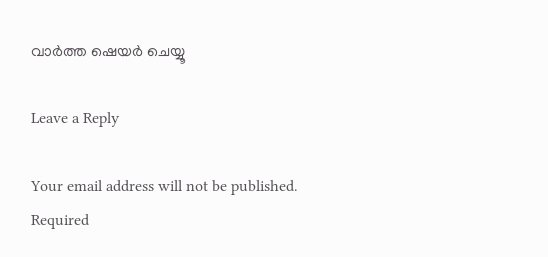വാർത്ത ഷെയർ ചെയ്യൂ

Leave a Reply

Your email address will not be published. Required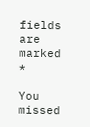fields are marked *

You missed